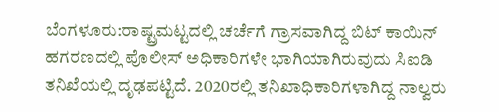ಬೆಂಗಳೂರು:ರಾಷ್ಟ್ರಮಟ್ಟದಲ್ಲಿ ಚರ್ಚೆಗೆ ಗ್ರಾಸವಾಗಿದ್ದ ಬಿಟ್ ಕಾಯಿನ್ ಹಗರಣದಲ್ಲಿ ಪೊಲೀಸ್ ಅಧಿಕಾರಿಗಳೇ ಭಾಗಿಯಾಗಿರುವುದು ಸಿಐಡಿ ತನಿಖೆಯಲ್ಲಿ ದೃಢಪಟ್ಟಿದೆ. 2020ರಲ್ಲಿ ತನಿಖಾಧಿಕಾರಿಗಳಾಗಿದ್ದ ನಾಲ್ವರು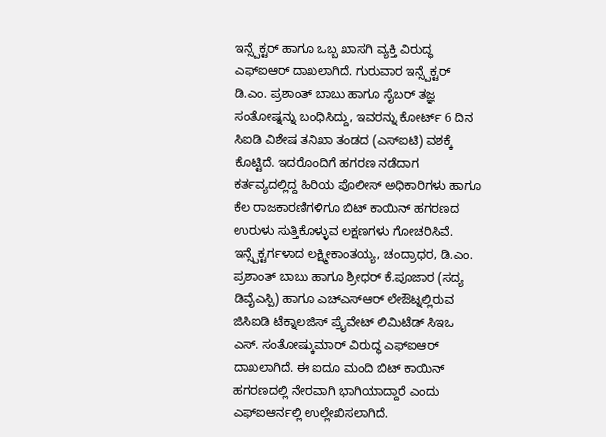ಇನ್ಸ್ಪೆಕ್ಟರ್ ಹಾಗೂ ಒಬ್ಬ ಖಾಸಗಿ ವ್ಯಕ್ತಿ ವಿರುದ್ಧ ಎಫ್ಐಆರ್ ದಾಖಲಾಗಿದೆ. ಗುರುವಾರ ಇನ್ಸ್ಪೆಕ್ಟರ್ ಡಿ.ಎಂ. ಪ್ರಶಾಂತ್ ಬಾಬು ಹಾಗೂ ಸೈಬರ್ ತಜ್ಞ ಸಂತೋಷ್ನನ್ನು ಬಂಧಿಸಿದ್ದು, ಇವರನ್ನು ಕೋರ್ಟ್ 6 ದಿನ ಸಿಐಡಿ ವಿಶೇಷ ತನಿಖಾ ತಂಡದ (ಎಸ್ಐಟಿ) ವಶಕ್ಕೆ ಕೊಟ್ಟಿದೆ. ಇದರೊಂದಿಗೆ ಹಗರಣ ನಡೆದಾಗ ಕರ್ತವ್ಯದಲ್ಲಿದ್ದ ಹಿರಿಯ ಪೊಲೀಸ್ ಅಧಿಕಾರಿಗಳು ಹಾಗೂ ಕೆಲ ರಾಜಕಾರಣಿಗಳಿಗೂ ಬಿಟ್ ಕಾಯಿನ್ ಹಗರಣದ ಉರುಳು ಸುತ್ತಿಕೊಳ್ಳುವ ಲಕ್ಷಣಗಳು ಗೋಚರಿಸಿವೆ.
ಇನ್ಸ್ಪೆಕ್ಟರ್ಗಳಾದ ಲಕ್ಷ್ಮೀಕಾಂತಯ್ಯ, ಚಂದ್ರಾಧರ, ಡಿ.ಎಂ. ಪ್ರಶಾಂತ್ ಬಾಬು ಹಾಗೂ ಶ್ರೀಧರ್ ಕೆ.ಪೂಜಾರ (ಸದ್ಯ ಡಿವೈಎಸ್ಪಿ) ಹಾಗೂ ಎಚ್ಎಸ್ಆರ್ ಲೇಔಟ್ನಲ್ಲಿರುವ ಜಿಸಿಐಡಿ ಟೆಕ್ನಾಲಜಿಸ್ ಪ್ರೖೆವೇಟ್ ಲಿಮಿಟೆಡ್ ಸಿಇಒ ಎಸ್. ಸಂತೋಷ್ಕುಮಾರ್ ವಿರುದ್ಧ ಎಫ್ಐಆರ್ ದಾಖಲಾಗಿದೆ. ಈ ಐದೂ ಮಂದಿ ಬಿಟ್ ಕಾಯಿನ್ ಹಗರಣದಲ್ಲಿ ನೇರವಾಗಿ ಭಾಗಿಯಾದ್ದಾರೆ ಎಂದು ಎಫ್ಐಆರ್ನಲ್ಲಿ ಉಲ್ಲೇಖಿಸಲಾಗಿದೆ.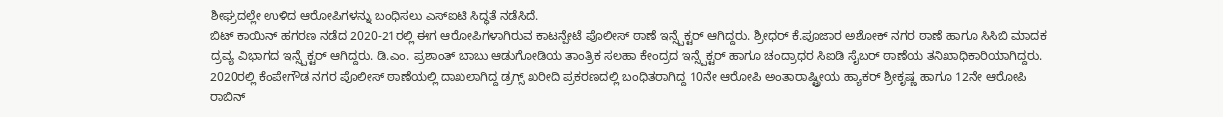ಶೀಘ್ರದಲ್ಲೇ ಉಳಿದ ಆರೋಪಿಗಳನ್ನು ಬಂಧಿಸಲು ಎಸ್ಐಟಿ ಸಿದ್ಧತೆ ನಡೆಸಿದೆ.
ಬಿಟ್ ಕಾಯಿನ್ ಹಗರಣ ನಡೆದ 2020-21ರಲ್ಲಿ ಈಗ ಆರೋಪಿಗಳಾಗಿರುವ ಕಾಟನ್ಪೇಟೆ ಪೊಲೀಸ್ ಠಾಣೆ ಇನ್ಸ್ಪೆಕ್ಟರ್ ಆಗಿದ್ದರು. ಶ್ರೀಧರ್ ಕೆ.ಪೂಜಾರ ಅಶೋಕ್ ನಗರ ಠಾಣೆ ಹಾಗೂ ಸಿಸಿಬಿ ಮಾದಕ ದ್ರವ್ಯ ವಿಭಾಗದ ಇನ್ಸ್ಪೆಕ್ಟರ್ ಆಗಿದ್ದರು. ಡಿ.ಎಂ. ಪ್ರಶಾಂತ್ ಬಾಬು ಆಡುಗೋಡಿಯ ತಾಂತ್ರಿಕ ಸಲಹಾ ಕೇಂದ್ರದ ಇನ್ಸ್ಪೆಕ್ಟರ್ ಹಾಗೂ ಚಂದ್ರಾಧರ ಸಿಐಡಿ ಸೈಬರ್ ಠಾಣೆಯ ತನಿಖಾಧಿಕಾರಿಯಾಗಿದ್ದರು.
2020ರಲ್ಲಿ ಕೆಂಪೇಗೌಡ ನಗರ ಪೊಲೀಸ್ ಠಾಣೆಯಲ್ಲಿ ದಾಖಲಾಗಿದ್ದ ಡ್ರಗ್ಸ್ ಖರೀದಿ ಪ್ರಕರಣದಲ್ಲಿ ಬಂಧಿತರಾಗಿದ್ದ 10ನೇ ಆರೋಪಿ ಅಂತಾರಾಷ್ಟ್ರೀಯ ಹ್ಯಾಕರ್ ಶ್ರೀಕೃಷ್ಣ ಹಾಗೂ 12ನೇ ಆರೋಪಿ ರಾಬಿನ್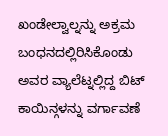ಖಂಡೇಲ್ವಾಲ್ನನ್ನು ಅಕ್ರಮ ಬಂಧನದಲ್ಲಿರಿಸಿಕೊಂಡು ಅವರ ವ್ಯಾಲೆಟ್ನಲ್ಲಿದ್ದ ಬಿಟ್ ಕಾಯಿನ್ಗಳನ್ನು ವರ್ಗಾವಣೆ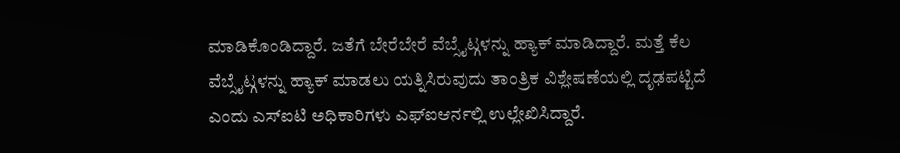ಮಾಡಿಕೊಂಡಿದ್ದಾರೆ. ಜತೆಗೆ ಬೇರೆಬೇರೆ ವೆಬ್ಸೈಟ್ಗಳನ್ನು ಹ್ಯಾಕ್ ಮಾಡಿದ್ದಾರೆ. ಮತ್ತೆ ಕೆಲ ವೆಬ್ಸೈಟ್ಗಳನ್ನು ಹ್ಯಾಕ್ ಮಾಡಲು ಯತ್ನಿಸಿರುವುದು ತಾಂತ್ರಿಕ ವಿಶ್ಲೇಷಣೆಯಲ್ಲಿ ದೃಢಪಟ್ಟಿದೆ ಎಂದು ಎಸ್ಐಟಿ ಅಧಿಕಾರಿಗಳು ಎಫ್ಐಆರ್ನಲ್ಲಿ ಉಲ್ಲೇಖಿಸಿದ್ದಾರೆ.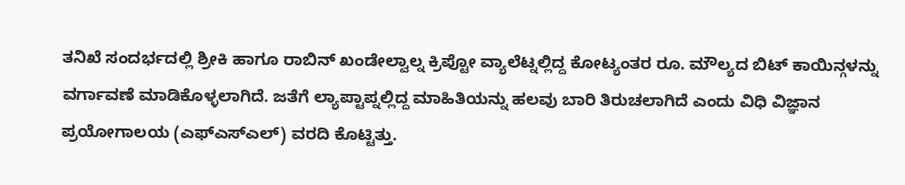ತನಿಖೆ ಸಂದರ್ಭದಲ್ಲಿ ಶ್ರೀಕಿ ಹಾಗೂ ರಾಬಿನ್ ಖಂಡೇಲ್ವಾಲ್ನ ಕ್ರಿಪ್ಟೋ ವ್ಯಾಲೆಟ್ನಲ್ಲಿದ್ದ ಕೋಟ್ಯಂತರ ರೂ. ಮೌಲ್ಯದ ಬಿಟ್ ಕಾಯಿನ್ಗಳನ್ನು ವರ್ಗಾವಣೆ ಮಾಡಿಕೊಳ್ಳಲಾಗಿದೆ. ಜತೆಗೆ ಲ್ಯಾಪ್ಟಾಪ್ನಲ್ಲಿದ್ದ ಮಾಹಿತಿಯನ್ನು ಹಲವು ಬಾರಿ ತಿರುಚಲಾಗಿದೆ ಎಂದು ವಿಧಿ ವಿಜ್ಞಾನ ಪ್ರಯೋಗಾಲಯ (ಎಫ್ಎಸ್ಎಲ್) ವರದಿ ಕೊಟ್ಟಿತ್ತು.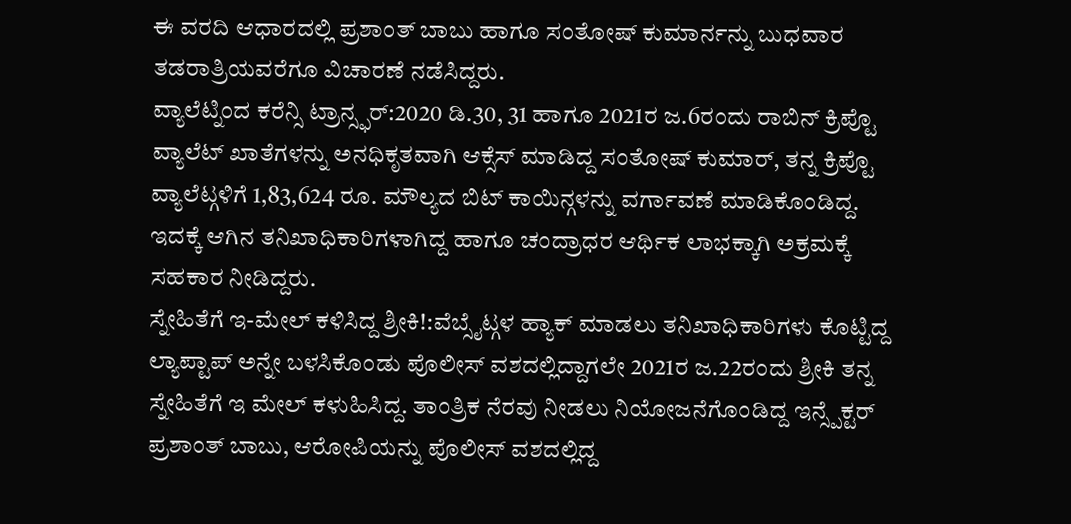ಈ ವರದಿ ಆಧಾರದಲ್ಲಿ ಪ್ರಶಾಂತ್ ಬಾಬು ಹಾಗೂ ಸಂತೋಷ್ ಕುಮಾರ್ನನ್ನು ಬುಧವಾರ ತಡರಾತ್ರಿಯವರೆಗೂ ವಿಚಾರಣೆ ನಡೆಸಿದ್ದರು.
ವ್ಯಾಲೆಟ್ನಿಂದ ಕರೆನ್ಸಿ ಟ್ರಾನ್ಸ್ಫರ್:2020 ಡಿ.30, 31 ಹಾಗೂ 2021ರ ಜ.6ರಂದು ರಾಬಿನ್ ಕ್ರಿಪ್ಟೊ ವ್ಯಾಲೆಟ್ ಖಾತೆಗಳನ್ನು ಅನಧಿಕೃತವಾಗಿ ಆಕ್ಸೆಸ್ ಮಾಡಿದ್ದ ಸಂತೋಷ್ ಕುಮಾರ್, ತನ್ನ ಕ್ರಿಪ್ಟೊ ವ್ಯಾಲೆಟ್ಗಳಿಗೆ 1,83,624 ರೂ. ಮೌಲ್ಯದ ಬಿಟ್ ಕಾಯಿನ್ಗಳನ್ನು ವರ್ಗಾವಣೆ ಮಾಡಿಕೊಂಡಿದ್ದ. ಇದಕ್ಕೆ ಆಗಿನ ತನಿಖಾಧಿಕಾರಿಗಳಾಗಿದ್ದ ಹಾಗೂ ಚಂದ್ರಾಧರ ಆರ್ಥಿಕ ಲಾಭಕ್ಕಾಗಿ ಅಕ್ರಮಕ್ಕೆ ಸಹಕಾರ ನೀಡಿದ್ದರು.
ಸ್ನೇಹಿತೆಗೆ ಇ-ಮೇಲ್ ಕಳಿಸಿದ್ದ ಶ್ರೀಕಿ!:ವೆಬ್ಸೈಟ್ಗಳ ಹ್ಯಾಕ್ ಮಾಡಲು ತನಿಖಾಧಿಕಾರಿಗಳು ಕೊಟ್ಟಿದ್ದ ಲ್ಯಾಪ್ಟಾಪ್ ಅನ್ನೇ ಬಳಸಿಕೊಂಡು ಪೊಲೀಸ್ ವಶದಲ್ಲಿದ್ದಾಗಲೇ 2021ರ ಜ.22ರಂದು ಶ್ರೀಕಿ ತನ್ನ ಸ್ನೇಹಿತೆಗೆ ಇ ಮೇಲ್ ಕಳುಹಿಸಿದ್ದ. ತಾಂತ್ರಿಕ ನೆರವು ನೀಡಲು ನಿಯೋಜನೆಗೊಂಡಿದ್ದ ಇನ್ಸ್ಪೆಕ್ಟರ್ ಪ್ರಶಾಂತ್ ಬಾಬು, ಆರೋಪಿಯನ್ನು ಪೊಲೀಸ್ ವಶದಲ್ಲಿದ್ದ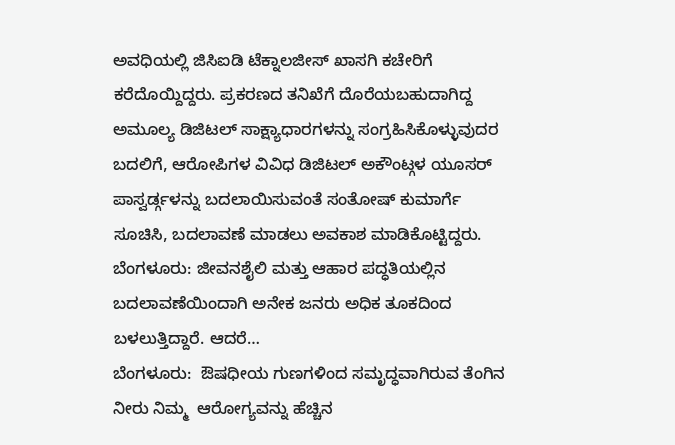ಅವಧಿಯಲ್ಲಿ ಜಿಸಿಐಡಿ ಟೆಕ್ನಾಲಜೀಸ್ ಖಾಸಗಿ ಕಚೇರಿಗೆ ಕರೆದೊಯ್ದಿದ್ದರು. ಪ್ರಕರಣದ ತನಿಖೆಗೆ ದೊರೆಯಬಹುದಾಗಿದ್ದ ಅಮೂಲ್ಯ ಡಿಜಿಟಲ್ ಸಾಕ್ಷ್ಯಾಧಾರಗಳನ್ನು ಸಂಗ್ರಹಿಸಿಕೊಳ್ಳುವುದರ ಬದಲಿಗೆ, ಆರೋಪಿಗಳ ವಿವಿಧ ಡಿಜಿಟಲ್ ಅಕೌಂಟ್ಗಳ ಯೂಸರ್ ಪಾಸ್ವರ್ಡ್ಗಳನ್ನು ಬದಲಾಯಿಸುವಂತೆ ಸಂತೋಷ್ ಕುಮಾರ್ಗೆ ಸೂಚಿಸಿ, ಬದಲಾವಣೆ ಮಾಡಲು ಅವಕಾಶ ಮಾಡಿಕೊಟ್ಟಿದ್ದರು.
ಬೆಂಗಳೂರು: ಜೀವನಶೈಲಿ ಮತ್ತು ಆಹಾರ ಪದ್ಧತಿಯಲ್ಲಿನ ಬದಲಾವಣೆಯಿಂದಾಗಿ ಅನೇಕ ಜನರು ಅಧಿಕ ತೂಕದಿಂದ ಬಳಲುತ್ತಿದ್ದಾರೆ. ಆದರೆ…
ಬೆಂಗಳೂರು:  ಔಷಧೀಯ ಗುಣಗಳಿಂದ ಸಮೃದ್ಧವಾಗಿರುವ ತೆಂಗಿನ ನೀರು ನಿಮ್ಮ  ಆರೋಗ್ಯವನ್ನು ಹೆಚ್ಚಿನ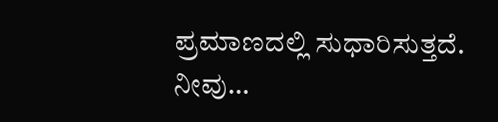ಪ್ರಮಾಣದಲ್ಲಿ ಸುಧಾರಿಸುತ್ತದೆ. ನೀವು…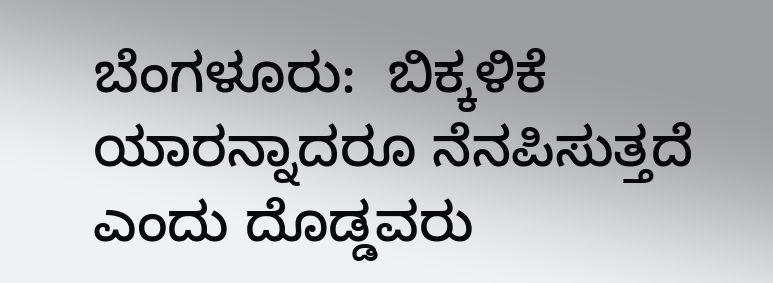ಬೆಂಗಳೂರು:  ಬಿಕ್ಕಳಿಕೆ ಯಾರನ್ನಾದರೂ ನೆನಪಿಸುತ್ತದೆ ಎಂದು ದೊಡ್ಡವರು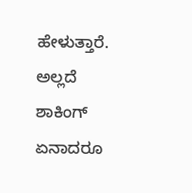ಹೇಳುತ್ತಾರೆ. ಅಲ್ಲದೆ ಶಾಕಿಂಗ್ ಏನಾದರೂ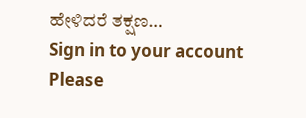ಹೇಳಿದರೆ ತಕ್ಷಣ…
Sign in to your account
Please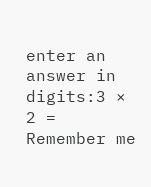enter an answer in digits:3 × 2 =
Remember me